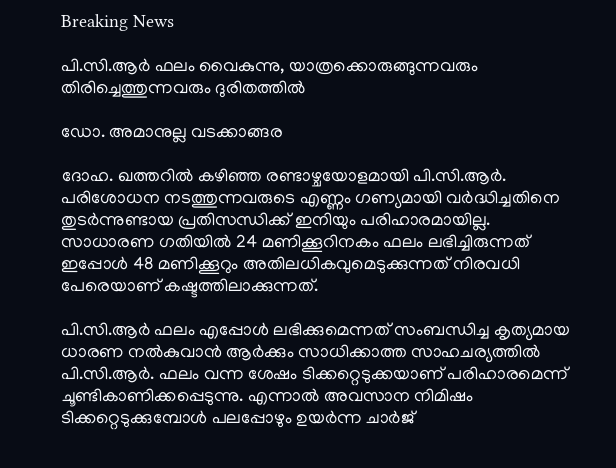Breaking News

പി.സി.ആര്‍ ഫലം വൈകുന്നു, യാത്രക്കൊരുങ്ങുന്നവരും തിരിച്ചെത്തുന്നവരും ദുരിതത്തില്‍

ഡോ. അമാനുല്ല വടക്കാങ്ങര

ദോഹ. ഖത്തറില്‍ കഴിഞ്ഞ രണ്ടാഴ്ചയോളമായി പി.സി.ആര്‍. പരിശോധന നടത്തുന്നവരുടെ എണ്ണം ഗണ്യമായി വര്‍ദ്ധിച്ചതിനെ തുടര്‍ന്നുണ്ടായ പ്രതിസന്ധിക്ക് ഇനിയും പരിഹാരമായില്ല. സാധാരണ ഗതിയില്‍ 24 മണിക്കൂറിനകം ഫലം ലഭിച്ചിരുന്നത് ഇപ്പോള്‍ 48 മണിക്കൂറും അതിലധികവുമെടുക്കുന്നത് നിരവധി പേരെയാണ് കഷ്ടത്തിലാക്കുന്നത്.

പി.സി.ആര്‍ ഫലം എപ്പോള്‍ ലഭിക്കുമെന്നത് സംബന്ധിച്ച കൃത്യമായ ധാരണ നല്‍കുവാന്‍ ആര്‍ക്കും സാധിക്കാത്ത സാഹചര്യത്തില്‍ പി.സി.ആര്‍. ഫലം വന്ന ശേഷം ടിക്കറ്റെടുക്കയാണ് പരിഹാരമെന്ന് ചൂണ്ടികാണിക്കപ്പെടുന്നു. എന്നാല്‍ അവസാന നിമിഷം ടിക്കറ്റെടുക്കുമ്പോള്‍ പലപ്പോഴും ഉയര്‍ന്ന ചാര്‍ജ്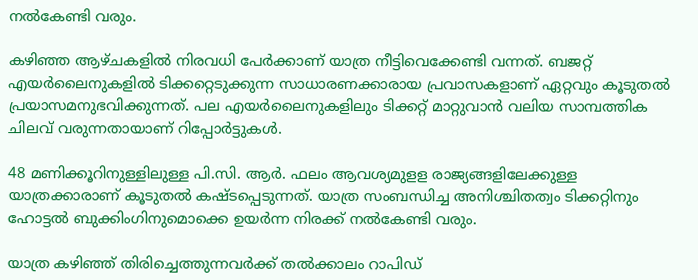നല്‍കേണ്ടി വരും.

കഴിഞ്ഞ ആഴ്ചകളില്‍ നിരവധി പേര്‍ക്കാണ് യാത്ര നീട്ടിവെക്കേണ്ടി വന്നത്. ബജറ്റ് എയര്‍ലൈനുകളില്‍ ടിക്കറ്റെടുക്കുന്ന സാധാരണക്കാരായ പ്രവാസകളാണ് ഏറ്റവും കൂടുതല്‍ പ്രയാസമനുഭവിക്കുന്നത്. പല എയര്‍ലൈനുകളിലും ടിക്കറ്റ് മാറ്റുവാന്‍ വലിയ സാമ്പത്തിക ചിലവ് വരുന്നതായാണ് റിപ്പോര്‍ട്ടുകള്‍.

48 മണിക്കൂറിനുള്ളിലുള്ള പി.സി. ആര്‍. ഫലം ആവശ്യമുളള രാജ്യങ്ങളിലേക്കുള്ള യാത്രക്കാരാണ് കൂടുതല്‍ കഷ്ടപ്പെടുന്നത്. യാത്ര സംബന്ധിച്ച അനിശ്ചിതത്വം ടിക്കറ്റിനും ഹോട്ടല്‍ ബുക്കിംഗിനുമൊക്കെ ഉയര്‍ന്ന നിരക്ക് നല്‍കേണ്ടി വരും.

യാത്ര കഴിഞ്ഞ് തിരിച്ചെത്തുന്നവര്‍ക്ക് തല്‍ക്കാലം റാപിഡ്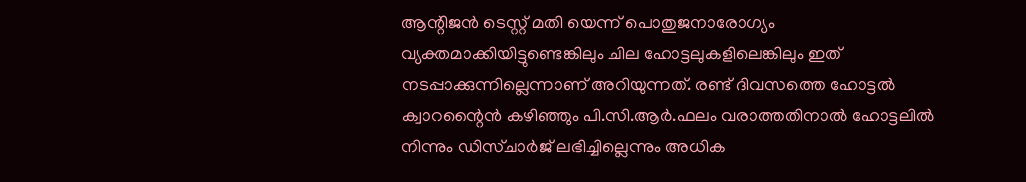ആന്റിജന്‍ ടെസ്റ്റ് മതി യെന്ന് പൊതുജനാരോഗ്യം വ്യക്തമാക്കിയിട്ടുണ്ടെങ്കിലും ചില ഹോട്ടലുകളിലെങ്കിലും ഇത് നടപ്പാക്കുന്നില്ലെന്നാണ് അറിയുന്നത്. രണ്ട് ദിവസത്തെ ഹോട്ടല്‍ ക്വാറന്റൈന്‍ കഴിഞ്ഞും പി.സി.ആര്‍.ഫലം വരാത്തതിനാല്‍ ഹോട്ടലില്‍ നിന്നും ഡിസ്ചാര്‍ജ് ലഭിച്ചില്ലെന്നും അധിക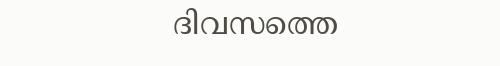ദിവസത്തെ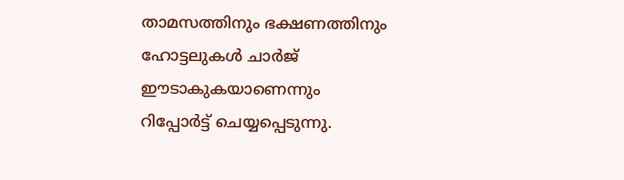താമസത്തിനും ഭക്ഷണത്തിനും ഹോട്ടലുകള്‍ ചാര്‍ജ് ഈടാകുകയാണെന്നും റിപ്പോര്‍ട്ട് ചെയ്യപ്പെടുന്നു.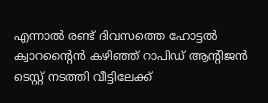എന്നാല്‍ രണ്ട് ദിവസത്തെ ഹോട്ടല്‍ ക്വാറന്റൈന്‍ കഴിഞ്ഞ് റാപിഡ് ആന്റിജന്‍ ടെസ്റ്റ് നടത്തി വീട്ടിലേക്ക്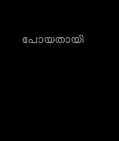പോയതായി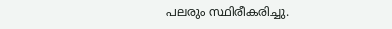പലരും സ്ഥിരീകരിച്ചു.